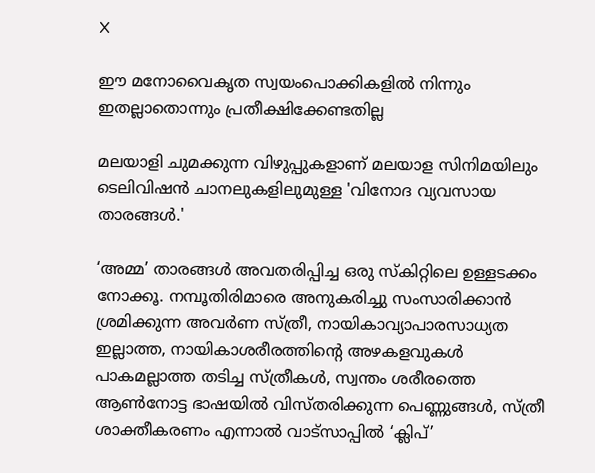X

ഈ മനോവൈകൃത സ്വയംപൊക്കികളില്‍ നിന്നും ഇതല്ലാതൊന്നും പ്രതീക്ഷിക്കേണ്ടതില്ല

മലയാളി ചുമക്കുന്ന വിഴുപ്പുകളാണ് മലയാള സിനിമയിലും ടെലിവിഷന്‍ ചാനലുകളിലുമുള്ള 'വിനോദ വ്യവസായ താരങ്ങള്‍.'

‘അമ്മ’ താരങ്ങള്‍ അവതരിപ്പിച്ച ഒരു സ്കിറ്റിലെ ഉള്ളടക്കം നോക്കൂ. നമ്പൂതിരിമാരെ അനുകരിച്ചു സംസാരിക്കാന്‍ ശ്രമിക്കുന്ന അവര്‍ണ സ്ത്രീ, നായികാവ്യാപാരസാധ്യത ഇല്ലാത്ത, നായികാശരീരത്തിന്റെ അഴകളവുകള്‍ പാകമല്ലാത്ത തടിച്ച സ്ത്രീകള്‍, സ്വന്തം ശരീരത്തെ ആണ്‍നോട്ട ഭാഷയില്‍ വിസ്തരിക്കുന്ന പെണ്ണുങ്ങള്‍, സ്ത്രീ ശാക്തീകരണം എന്നാല്‍ വാട്സാപ്പില്‍ ‘ക്ലിപ്’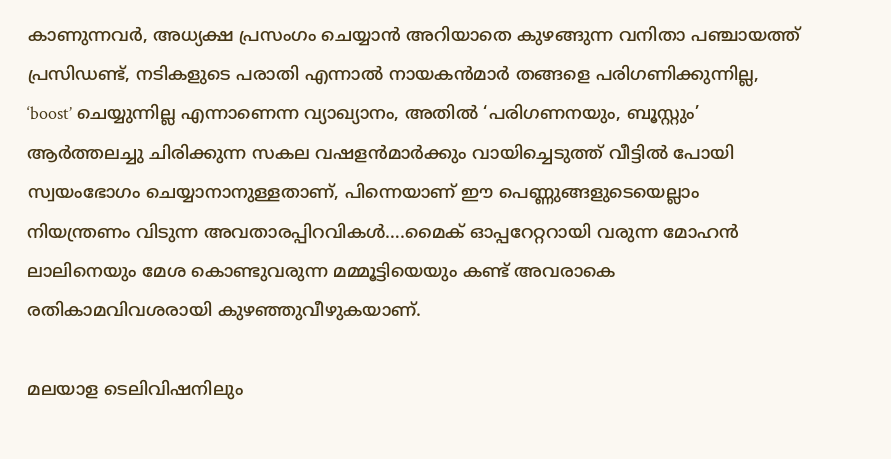കാണുന്നവര്‍, അധ്യക്ഷ പ്രസംഗം ചെയ്യാന്‍ അറിയാതെ കുഴങ്ങുന്ന വനിതാ പഞ്ചായത്ത് പ്രസിഡണ്ട്, നടികളുടെ പരാതി എന്നാല്‍ നായകന്‍മാര്‍ തങ്ങളെ പരിഗണിക്കുന്നില്ല, ‘boost’ ചെയ്യുന്നില്ല എന്നാണെന്ന വ്യാഖ്യാനം, അതില്‍ ‘പരിഗണനയും, ബൂസ്റ്റും’ ആര്‍ത്തലച്ചു ചിരിക്കുന്ന സകല വഷളന്‍മാര്‍ക്കും വായിച്ചെടുത്ത് വീട്ടില്‍ പോയി സ്വയംഭോഗം ചെയ്യാനാനുള്ളതാണ്, പിന്നെയാണ് ഈ പെണ്ണുങ്ങളുടെയെല്ലാം നിയന്ത്രണം വിടുന്ന അവതാരപ്പിറവികള്‍….മൈക് ഓപ്പറേറ്ററായി വരുന്ന മോഹന്‍ ലാലിനെയും മേശ കൊണ്ടുവരുന്ന മമ്മൂട്ടിയെയും കണ്ട് അവരാകെ രതികാമവിവശരായി കുഴഞ്ഞുവീഴുകയാണ്.

മലയാള ടെലിവിഷനിലും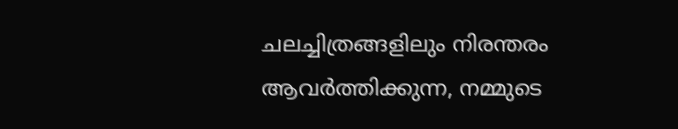ചലച്ചിത്രങ്ങളിലും നിരന്തരം ആവര്‍ത്തിക്കുന്ന, നമ്മുടെ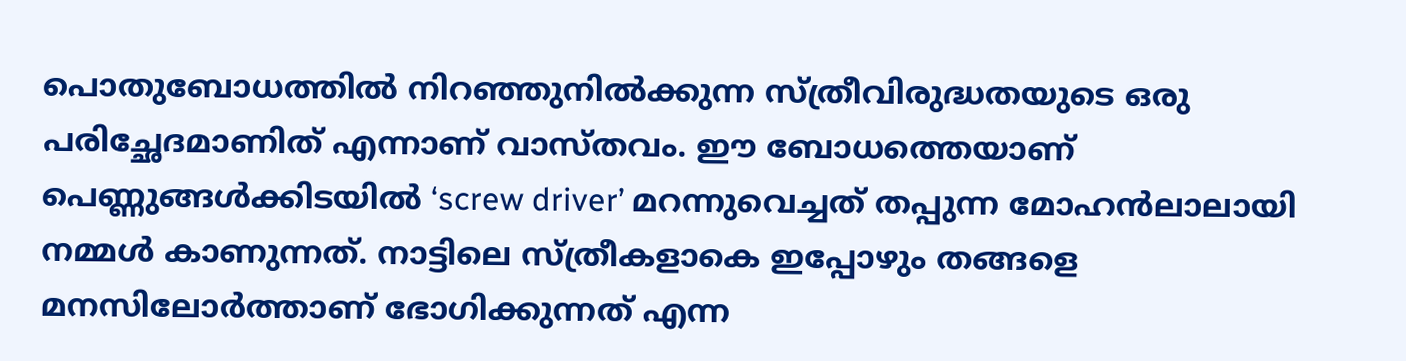പൊതുബോധത്തില്‍ നിറഞ്ഞുനില്‍ക്കുന്ന സ്ത്രീവിരുദ്ധതയുടെ ഒരു പരിച്ഛേദമാണിത് എന്നാണ് വാസ്തവം. ഈ ബോധത്തെയാണ് പെണ്ണുങ്ങള്‍ക്കിടയില്‍ ‘screw driver’ മറന്നുവെച്ചത് തപ്പുന്ന മോഹന്‍ലാലായി നമ്മള്‍ കാണുന്നത്. നാട്ടിലെ സ്ത്രീകളാകെ ഇപ്പോഴും തങ്ങളെ മനസിലോര്‍ത്താണ് ഭോഗിക്കുന്നത് എന്ന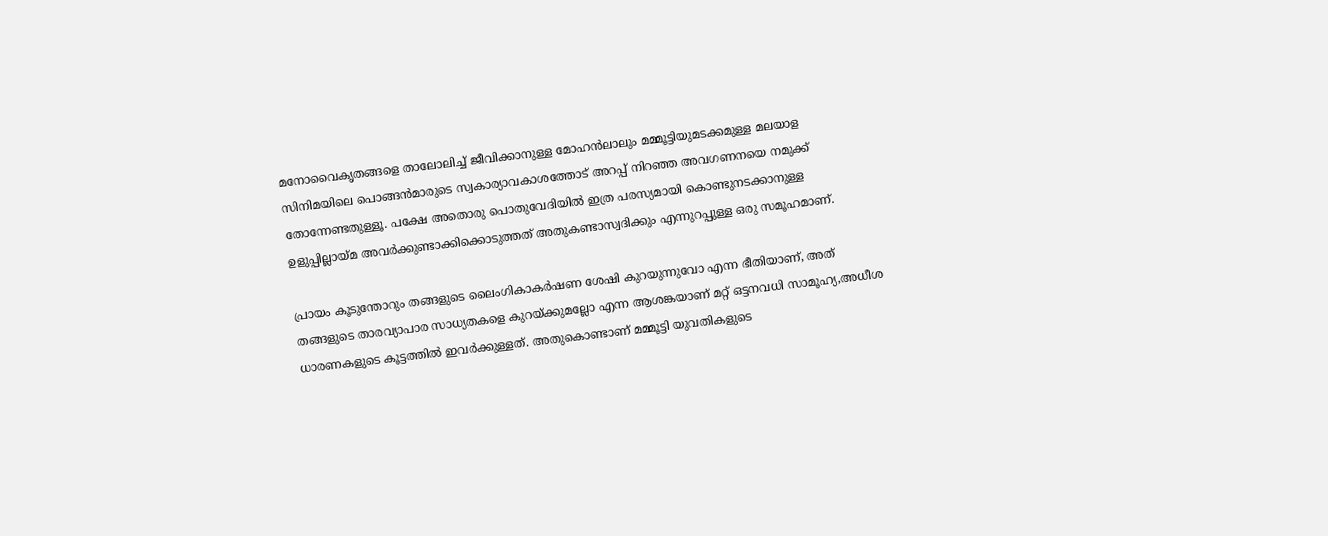മനോവൈകൃതങ്ങളെ താലോലിച്ച് ജീവിക്കാനുള്ള മോഹന്‍ലാലും മമ്മൂട്ടിയുമടക്കമുള്ള മലയാള സിനിമയിലെ പൊങ്ങന്‍മാരുടെ സ്വകാര്യാവകാശത്തോട് അറപ്പ് നിറഞ്ഞ അവഗണനയെ നമുക്ക് തോന്നേണ്ടതുള്ളൂ. പക്ഷേ അതൊരു പൊതുവേദിയില്‍ ഇത്ര പരസ്യമായി കൊണ്ടുനടക്കാനുള്ള ഉളുപ്പില്ലായ്മ അവര്‍ക്കുണ്ടാക്കിക്കൊടുത്തത് അതുകണ്ടാസ്വദിക്കും എന്നുറപ്പുള്ള ഒരു സമൂഹമാണ്.

പ്രായം കൂടുന്തോറും തങ്ങളുടെ ലൈംഗികാകര്‍ഷണ ശേഷി കുറയുന്നുവോ എന്ന ഭീതിയാണ്, അത് തങ്ങളുടെ താരവ്യാപാര സാധ്യതകളെ കുറയ്ക്കുമല്ലോ എന്ന ആശങ്കയാണ് മറ്റ് ഒട്ടനവധി സാമൂഹ്യ,അധീശ ധാരണകളുടെ കൂട്ടത്തില്‍ ഇവര്‍ക്കുള്ളത്. അതുകൊണ്ടാണ് മമ്മൂട്ടി യുവതികളുടെ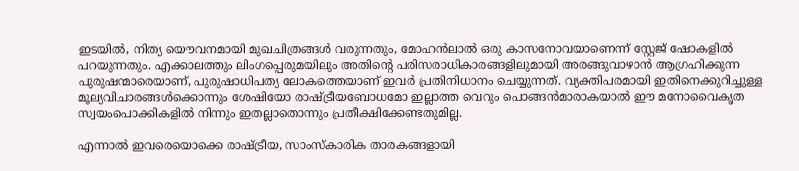ഇടയില്‍, നിത്യ യൌവനമായി മുഖചിത്രങ്ങള്‍ വരുന്നതും, മോഹന്‍ലാല്‍ ഒരു കാസനോവയാണെന്ന് സ്റ്റേജ് ഷോകളില്‍ പറയുന്നതും. എക്കാലത്തും ലിംഗപ്പെരുമയിലും അതിന്റെ പരിസരാധികാരങ്ങളിലുമായി അരങ്ങുവാഴാന്‍ ആഗ്രഹിക്കുന്ന പുരുഷന്മാരെയാണ്, പുരുഷാധിപത്യ ലോകത്തെയാണ് ഇവര്‍ പ്രതിനിധാനം ചെയ്യുന്നത്. വ്യക്തിപരമായി ഇതിനെക്കുറിച്ചുള്ള മൂല്യവിചാരങ്ങള്‍ക്കൊന്നും ശേഷിയോ രാഷ്ട്രീയബോധമോ ഇല്ലാത്ത വെറും പൊങ്ങന്‍മാരാകയാല്‍ ഈ മനോവൈകൃത സ്വയംപൊക്കികളില്‍ നിന്നും ഇതല്ലാതൊന്നും പ്രതീക്ഷിക്കേണ്ടതുമില്ല.

എന്നാല്‍ ഇവരെയൊക്കെ രാഷ്ട്രീയ, സാംസ്കാരിക താരകങ്ങളായി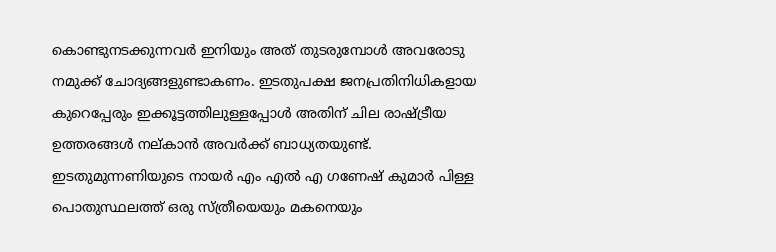കൊണ്ടുനടക്കുന്നവര്‍ ഇനിയും അത് തുടരുമ്പോള്‍ അവരോടു നമുക്ക് ചോദ്യങ്ങളുണ്ടാകണം. ഇടതുപക്ഷ ജനപ്രതിനിധികളായ കുറെപ്പേരും ഇക്കൂട്ടത്തിലുള്ളപ്പോള്‍ അതിന് ചില രാഷ്ട്രീയ ഉത്തരങ്ങള്‍ നല്കാന്‍ അവര്‍ക്ക് ബാധ്യതയുണ്ട്. ഇടതുമുന്നണിയുടെ നായര്‍ എം എല്‍ എ ഗണേഷ് കുമാര്‍ പിള്ള പൊതുസ്ഥലത്ത് ഒരു സ്ത്രീയെയും മകനെയും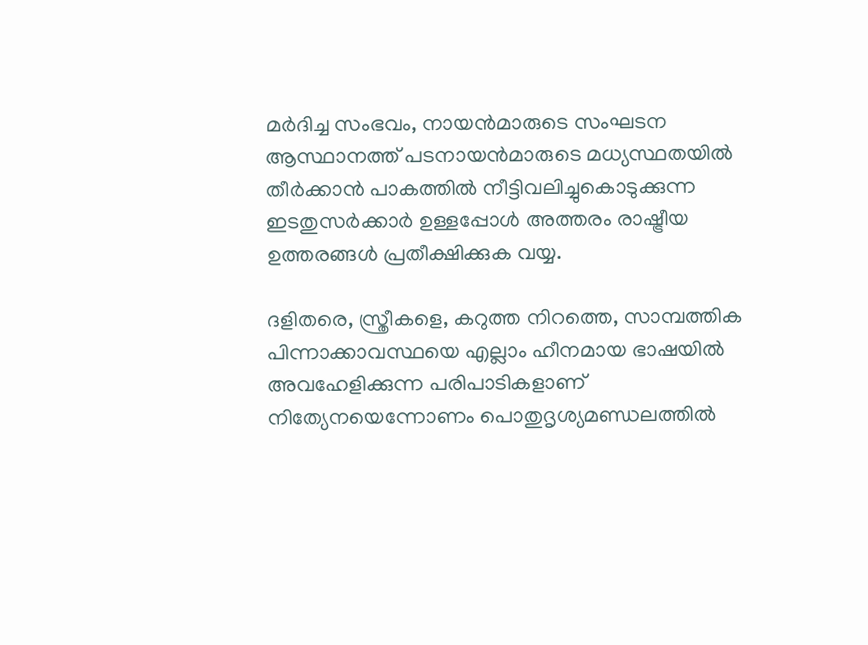മര്‍ദിച്ച സംഭവം, നായന്‍മാരുടെ സംഘടന ആസ്ഥാനത്ത് പടനായന്‍മാരുടെ മധ്യസ്ഥതയില്‍ തീര്‍ക്കാന്‍ പാകത്തില്‍ നീട്ടിവലിച്ചുകൊടുക്കുന്ന ഇടതുസര്‍ക്കാര്‍ ഉള്ളപ്പോള്‍ അത്തരം രാഷ്ട്രീയ ഉത്തരങ്ങള്‍ പ്രതീക്ഷിക്കുക വയ്യ.

ദളിതരെ, സ്ത്രീകളെ, കറുത്ത നിറത്തെ, സാമ്പത്തിക പിന്നാക്കാവസ്ഥയെ എല്ലാം ഹീനമായ ഭാഷയില്‍ അവഹേളിക്കുന്ന പരിപാടികളാണ് നിത്യേനയെന്നോണം പൊതുദൃശ്യമണ്ഡലത്തില്‍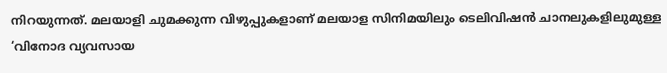നിറയുന്നത്. മലയാളി ചുമക്കുന്ന വിഴുപ്പുകളാണ് മലയാള സിനിമയിലും ടെലിവിഷന്‍ ചാനലുകളിലുമുള്ള ‘വിനോദ വ്യവസായ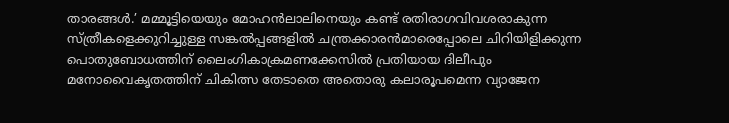താരങ്ങള്‍.’ മമ്മൂട്ടിയെയും മോഹന്‍ലാലിനെയും കണ്ട് രതിരാഗവിവശരാകുന്ന സ്ത്രീകളെക്കുറിച്ചുള്ള സങ്കല്‍പ്പങ്ങളില്‍ ചന്ത്രക്കാരന്‍മാരെപ്പോലെ ചിറിയിളിക്കുന്ന പൊതുബോധത്തിന് ലൈംഗികാക്രമണക്കേസില്‍ പ്രതിയായ ദിലീപും മനോവൈകൃതത്തിന് ചികിത്സ തേടാതെ അതൊരു കലാരൂപമെന്ന വ്യാജേന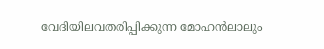വേദിയിലവതരിപ്പിക്കുന്ന മോഹന്‍ലാലും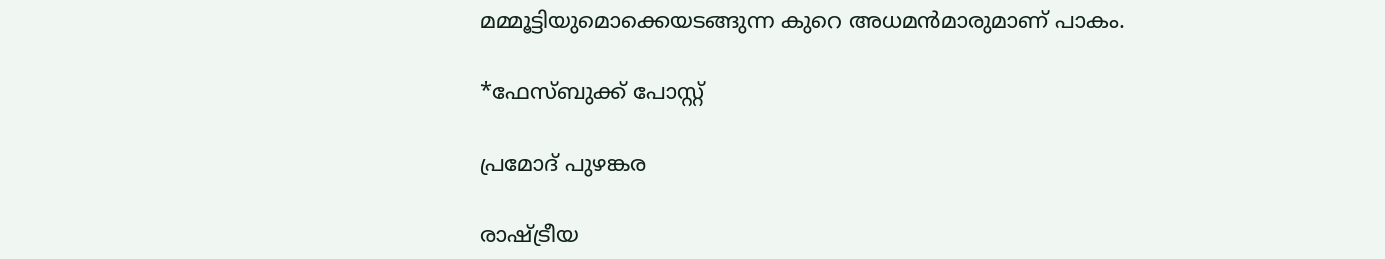മമ്മൂട്ടിയുമൊക്കെയടങ്ങുന്ന കുറെ അധമന്‍മാരുമാണ് പാകം.

*ഫേസ്ബുക്ക് പോസ്റ്റ്

പ്രമോദ് പുഴങ്കര

രാഷ്ട്രീയ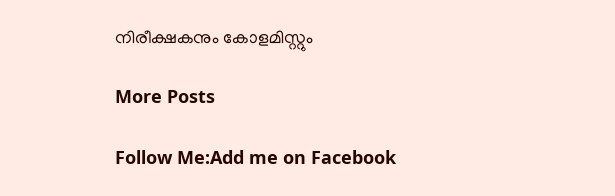നിരീക്ഷകനും കോളമിസ്റ്റും

More Posts

Follow Me:Add me on Facebook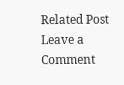Related Post
Leave a Comment